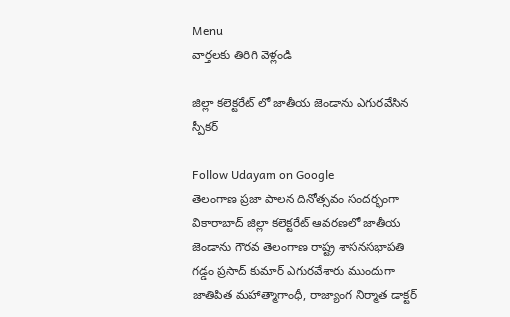Menu
వార్తలకు తిరిగి వెళ్లండి

జిల్లా కలెక్టరేట్ లో జాతీయ జెండాను ఎగురవేసిన స్పీకర్

Follow Udayam on Google
తెలంగాణ ప్రజా పాలన దినోత్సవం సందర్భంగా వికారాబాద్ జిల్లా కలెక్టరేట్ ఆవరణలో జాతీయ జెండాను గౌరవ తెలంగాణ రాష్ట్ర శాసనసభాపతి గడ్డం ప్రసాద్ కుమార్ ఎగురవేశారు ముందుగా జాతిపిత మహాత్మాగాంధీ, రాజ్యాంగ నిర్మాత డాక్టర్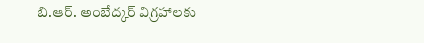బి.ఆర్. అంబేద్కర్ విగ్రహాలకు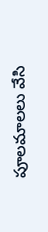పూలమాలలు వేసి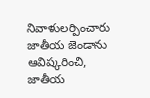నివాళులర్పించారు జాతీయ జెండాను ఆవిష్కరించి, జాతీయ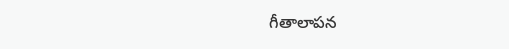గీతాలాపన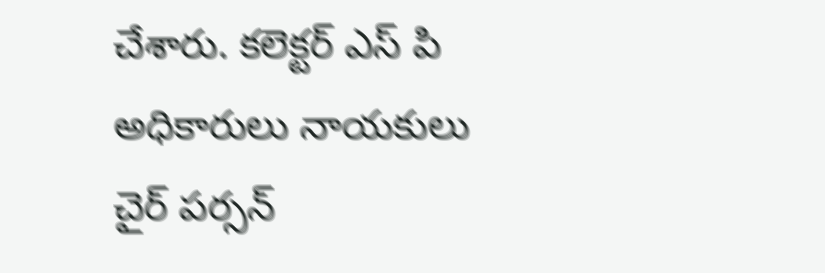చేశారు. కలెక్టర్ ఎస్ పి అధికారులు నాయకులు చైర్ పర్సన్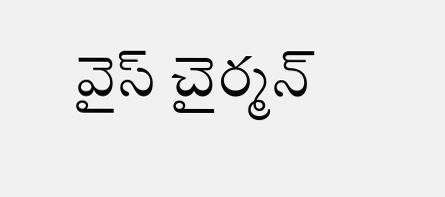వైస్ చైర్మన్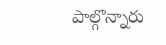పాల్గొన్నారు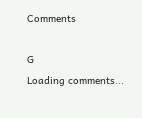Comments

G
Loading comments...